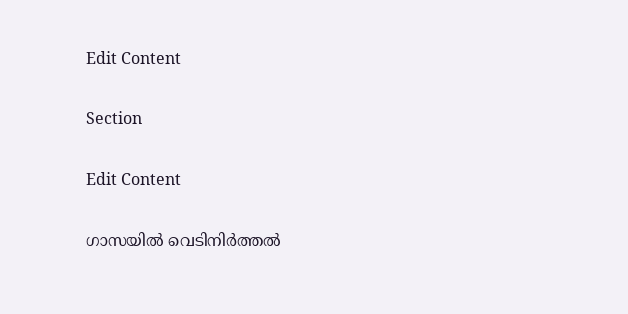Edit Content

Section

Edit Content

ഗാസയില്‍ വെടിനിര്‍ത്തല്‍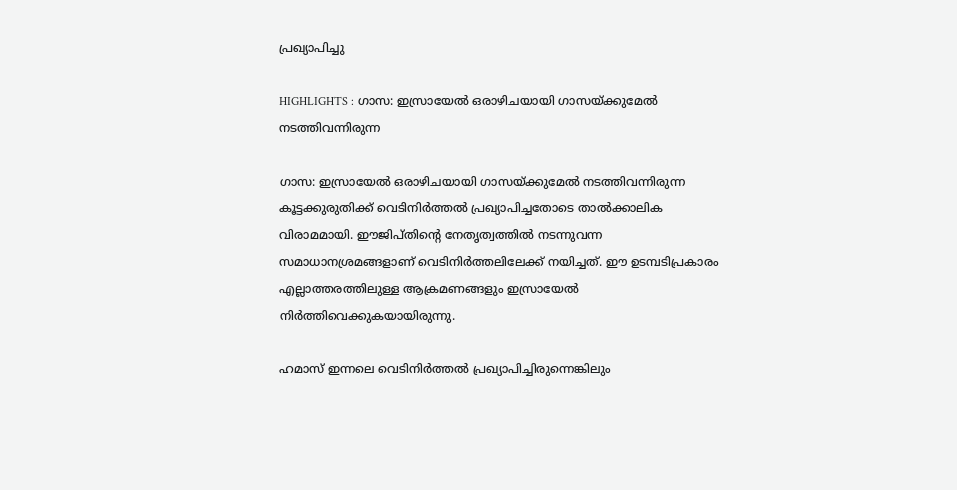പ്രഖ്യാപിച്ചു

HIGHLIGHTS : ഗാസ: ഇസ്രായേല്‍ ഒരാഴിചയായി ഗാസയ്ക്കുമേല്‍ നടത്തിവന്നിരുന്ന

ഗാസ: ഇസ്രായേല്‍ ഒരാഴിചയായി ഗാസയ്ക്കുമേല്‍ നടത്തിവന്നിരുന്ന കൂട്ടക്കുരുതിക്ക് വെടിനിര്‍ത്തല്‍ പ്രഖ്യാപിച്ചതോടെ താല്‍ക്കാലിക വിരാമമായി. ഈജിപ്തിന്റെ നേതൃത്വത്തില്‍ നടന്നുവന്ന സമാധാനശ്രമങ്ങളാണ് വെടിനിര്‍ത്തലിലേക്ക് നയിച്ചത്. ഈ ഉടമ്പടിപ്രകാരം എല്ലാത്തരത്തിലുള്ള ആക്രമണങ്ങളും ഇസ്രായേല്‍ നിര്‍ത്തിവെക്കുകയായിരുന്നു.

ഹമാസ് ഇന്നലെ വെടിനിര്‍ത്തല്‍ പ്രഖ്യാപിച്ചിരുന്നെങ്കിലും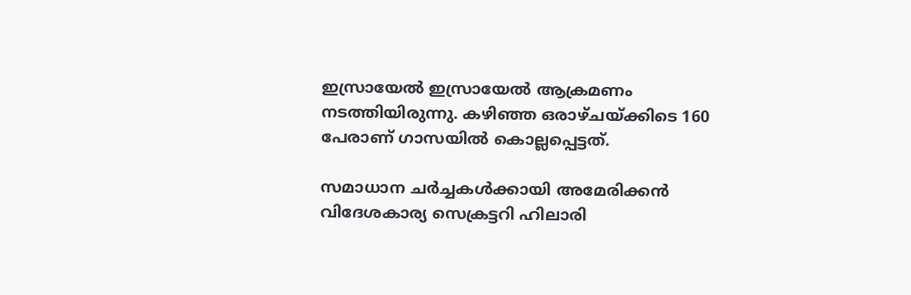ഇസ്രായേല്‍ ഇസ്രായേല്‍ ആക്രമണം നടത്തിയിരുന്നു. കഴിഞ്ഞ ഒരാഴ്ചയ്ക്കിടെ 160 പേരാണ് ഗാസയില്‍ കൊല്ലപ്പെട്ടത്.

സമാധാന ചര്‍ച്ചകള്‍ക്കായി അമേരിക്കന്‍ വിദേശകാര്യ സെക്രട്ടറി ഹിലാരി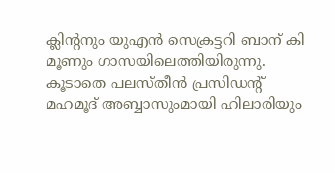ക്ലിന്റനും യുഎന്‍ സെക്രട്ടറി ബാന് കി മൂണും ഗാസയിലെത്തിയിരുന്നു. കൂടാതെ പലസ്തീന്‍ പ്രസിഡന്റ് മഹമൂദ് അബ്ബാസുംമായി ഹിലാരിയും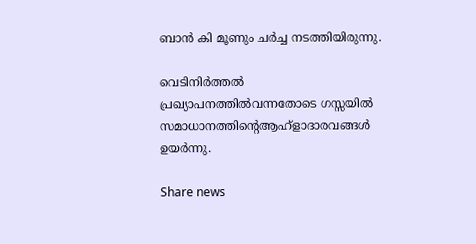ബാന്‍ കി മൂണും ചര്‍ച്ച നടത്തിയിരുന്നു.

വെടിനിര്‍ത്തല്‍ പ്രഖ്യാപനത്തില്‍വന്നതോടെ ഗസ്സയില്‍ സമാധാനത്തിന്റെആഹ്ളാദാരവങ്ങള്‍ ഉയര്‍ന്നു.

Share news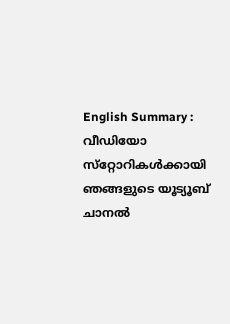English Summary :
വീഡിയോ സ്‌റ്റോറികള്‍ക്കായി ഞങ്ങളുടെ യൂട്യൂബ് ചാനല്‍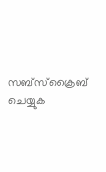സബ്‌സ്‌ക്രൈബ് ചെയ്യുക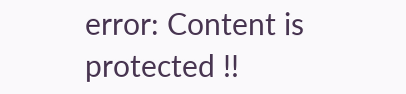error: Content is protected !!